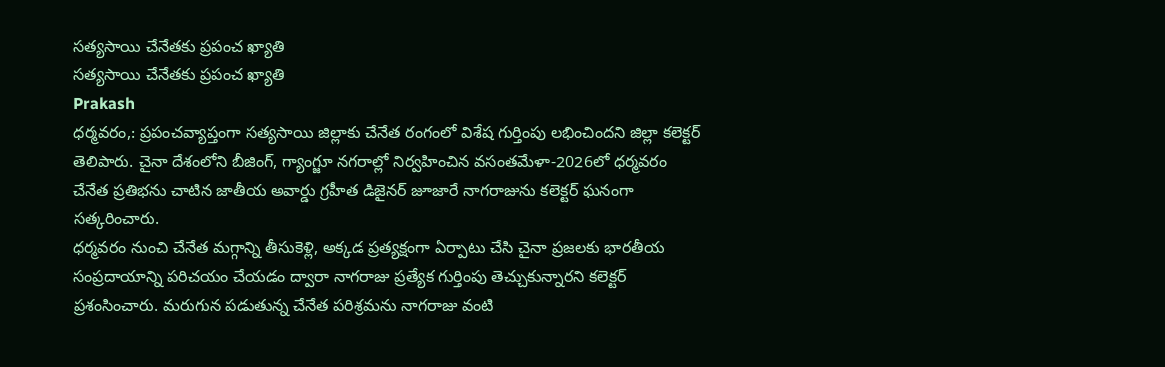సత్యసాయి చేనేతకు ప్రపంచ ఖ్యాతి
సత్యసాయి చేనేతకు ప్రపంచ ఖ్యాతి
Prakash
ధర్మవరం,: ప్రపంచవ్యాప్తంగా సత్యసాయి జిల్లాకు చేనేత రంగంలో విశేష గుర్తింపు లభించిందని జిల్లా కలెక్టర్ తెలిపారు. చైనా దేశంలోని బీజింగ్, గ్యాంగ్జూ నగరాల్లో నిర్వహించిన వసంతమేళా-2026లో ధర్మవరం చేనేత ప్రతిభను చాటిన జాతీయ అవార్డు గ్రహీత డిజైనర్ జూజారే నాగరాజును కలెక్టర్ ఘనంగా సత్కరించారు.
ధర్మవరం నుంచి చేనేత మగ్గాన్ని తీసుకెళ్లి, అక్కడ ప్రత్యక్షంగా ఏర్పాటు చేసి చైనా ప్రజలకు భారతీయ సంప్రదాయాన్ని పరిచయం చేయడం ద్వారా నాగరాజు ప్రత్యేక గుర్తింపు తెచ్చుకున్నారని కలెక్టర్ ప్రశంసించారు. మరుగున పడుతున్న చేనేత పరిశ్రమను నాగరాజు వంటి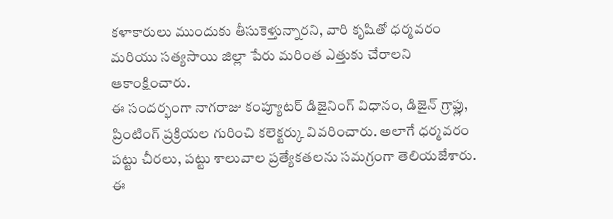కళాకారులు ముందుకు తీసుకెళ్తున్నారని, వారి కృషితో ధర్మవరం మరియు సత్యసాయి జిల్లా పేరు మరింత ఎత్తుకు చేరాలని ఆకాంక్షించారు.
ఈ సందర్భంగా నాగరాజు కంప్యూటర్ డిజైనింగ్ విధానం, డిజైన్ గ్రాఫ్లు, ప్రింటింగ్ ప్రక్రియల గురించి కలెక్టర్కు వివరించారు. అలాగే ధర్మవరం పట్టు చీరలు, పట్టు శాలువాల ప్రత్యేకతలను సమగ్రంగా తెలియజేశారు.
ఈ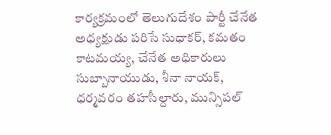కార్యక్రమంలో తెలుగుదేశం పార్టీ చేనేత అధ్యక్షుడు పరిసే సుధాకర్, కమతం కాటమయ్య, చేనేత అధికారులు సుబ్బానాయుడు, శీనా నాయక్, ధర్మవరం తహసీల్దారు, మున్సిపల్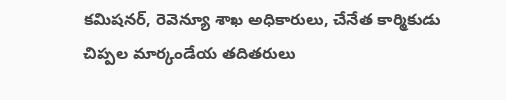కమిషనర్, రెవెన్యూ శాఖ అధికారులు, చేనేత కార్మికుడు చిప్పల మార్కండేయ తదితరులు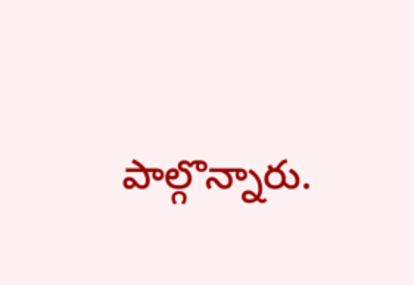పాల్గొన్నారు.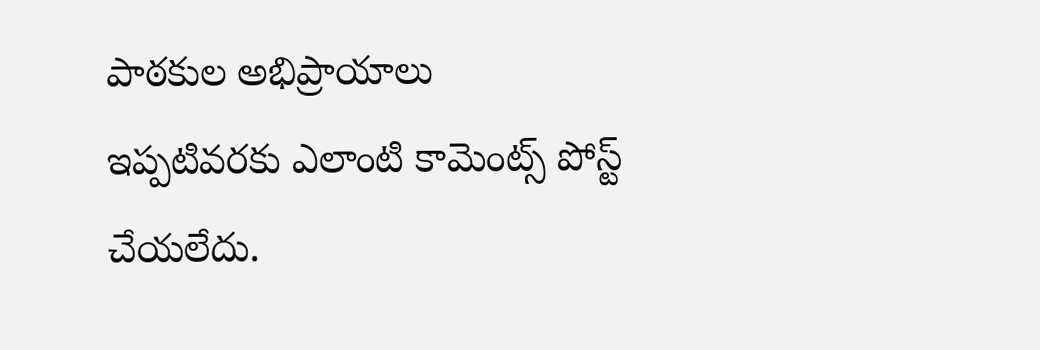పాఠకుల అభిప్రాయాలు
ఇప్పటివరకు ఎలాంటి కామెంట్స్ పోస్ట్ చేయలేదు.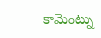కామెంట్ను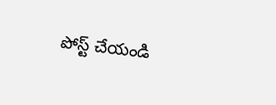పోస్ట్ చేయండి